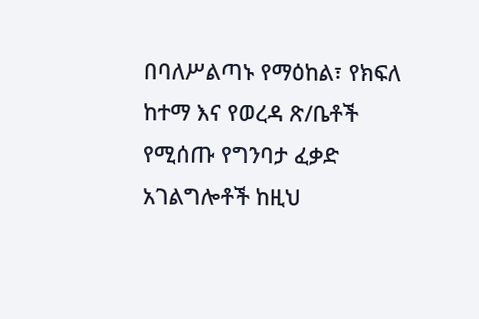በባለሥልጣኑ የማዕከል፣ የክፍለ ከተማ እና የወረዳ ጽ/ቤቶች የሚሰጡ የግንባታ ፈቃድ አገልግሎቶች ከዚህ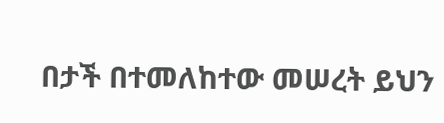በታች በተመለከተው መሠረት ይህን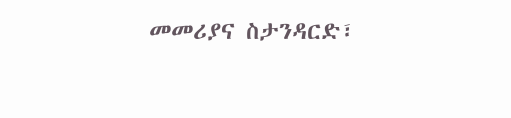መመሪያና ስታንዳርድ፣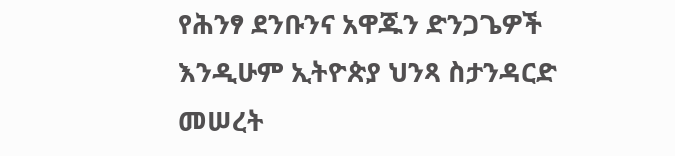የሕንፃ ደንቡንና አዋጁን ድንጋጌዎች እንዲሁም ኢትዮጵያ ህንጻ ስታንዳርድ መሠረት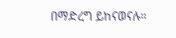በማድረግ ይከናወናሉ።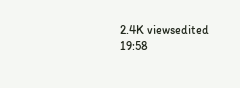2.4K viewsedited 19:58